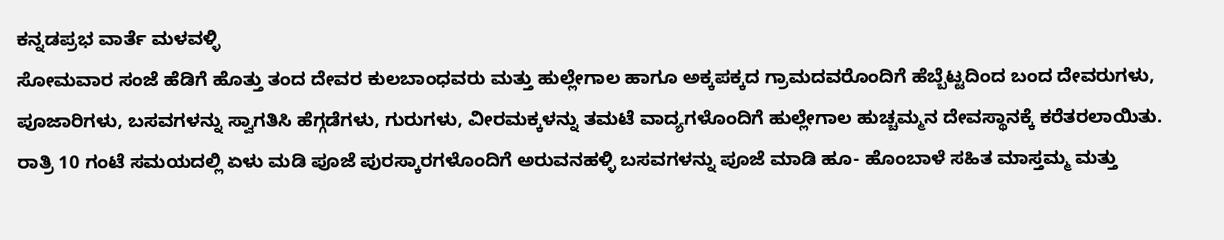ಕನ್ನಡಪ್ರಭ ವಾರ್ತೆ ಮಳವಳ್ಳಿ
ಸೋಮವಾರ ಸಂಜೆ ಹೆಡಿಗೆ ಹೊತ್ತು ತಂದ ದೇವರ ಕುಲಬಾಂಧವರು ಮತ್ತು ಹುಲ್ಲೇಗಾಲ ಹಾಗೂ ಅಕ್ಕಪಕ್ಕದ ಗ್ರಾಮದವರೊಂದಿಗೆ ಹೆಬ್ಬೆಟ್ಟದಿಂದ ಬಂದ ದೇವರುಗಳು, ಪೂಜಾರಿಗಳು, ಬಸವಗಳನ್ನು ಸ್ವಾಗತಿಸಿ ಹೆಗ್ಗಡೆಗಳು, ಗುರುಗಳು, ವೀರಮಕ್ಕಳನ್ನು ತಮಟೆ ವಾದ್ಯಗಳೊಂದಿಗೆ ಹುಲ್ಲೇಗಾಲ ಹುಚ್ಚಮ್ಮನ ದೇವಸ್ಥಾನಕ್ಕೆ ಕರೆತರಲಾಯಿತು.
ರಾತ್ರಿ 10 ಗಂಟೆ ಸಮಯದಲ್ಲಿ ಏಳು ಮಡಿ ಪೂಜೆ ಪುರಸ್ಕಾರಗಳೊಂದಿಗೆ ಅರುವನಹಳ್ಳಿ ಬಸವಗಳನ್ನು ಪೂಜೆ ಮಾಡಿ ಹೂ- ಹೊಂಬಾಳೆ ಸಹಿತ ಮಾಸ್ತಮ್ಮ ಮತ್ತು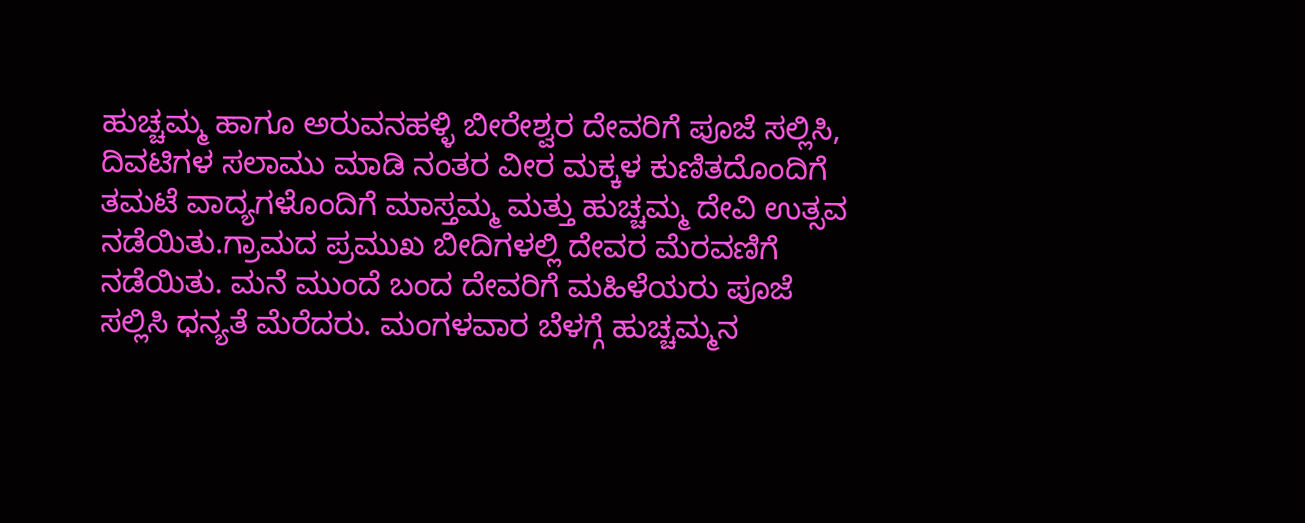ಹುಚ್ಚಮ್ಮ ಹಾಗೂ ಅರುವನಹಳ್ಳಿ ಬೀರೇಶ್ವರ ದೇವರಿಗೆ ಪೂಜೆ ಸಲ್ಲಿಸಿ, ದಿವಟಿಗಳ ಸಲಾಮು ಮಾಡಿ ನಂತರ ವೀರ ಮಕ್ಕಳ ಕುಣಿತದೊಂದಿಗೆ ತಮಟೆ ವಾದ್ಯಗಳೊಂದಿಗೆ ಮಾಸ್ತಮ್ಮ ಮತ್ತು ಹುಚ್ಚಮ್ಮ ದೇವಿ ಉತ್ಸವ ನಡೆಯಿತು.ಗ್ರಾಮದ ಪ್ರಮುಖ ಬೀದಿಗಳಲ್ಲಿ ದೇವರ ಮೆರವಣಿಗೆ ನಡೆಯಿತು. ಮನೆ ಮುಂದೆ ಬಂದ ದೇವರಿಗೆ ಮಹಿಳೆಯರು ಪೂಜೆ ಸಲ್ಲಿಸಿ ಧನ್ಯತೆ ಮೆರೆದರು. ಮಂಗಳವಾರ ಬೆಳಗ್ಗೆ ಹುಚ್ಚಮ್ಮನ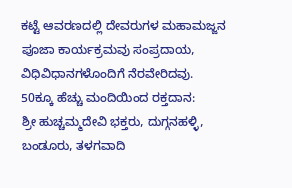ಕಟ್ಟೆ ಆವರಣದಲ್ಲಿ ದೇವರುಗಳ ಮಹಾಮಜ್ಜನ ಪೂಜಾ ಕಾರ್ಯಕ್ರಮವು ಸಂಪ್ರದಾಯ, ವಿಧಿವಿಧಾನಗಳೊಂದಿಗೆ ನೆರವೇರಿದವು.
50ಕ್ಕೂ ಹೆಚ್ಚು ಮಂದಿಯಿಂದ ರಕ್ತದಾನ:
ಶ್ರೀ ಹುಚ್ಚಮ್ಮದೇವಿ ಭಕ್ತರು, ದುಗ್ಗನಹಳ್ಳಿ, ಬಂಡೂರು, ತಳಗವಾದಿ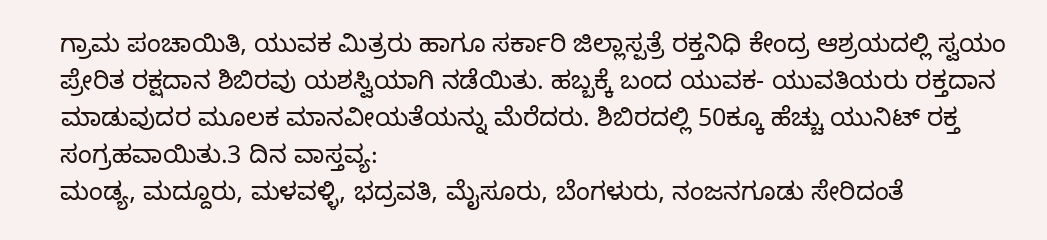ಗ್ರಾಮ ಪಂಚಾಯಿತಿ, ಯುವಕ ಮಿತ್ರರು ಹಾಗೂ ಸರ್ಕಾರಿ ಜಿಲ್ಲಾಸ್ಪತ್ರೆ ರಕ್ತನಿಧಿ ಕೇಂದ್ರ ಆಶ್ರಯದಲ್ಲಿ ಸ್ವಯಂ ಪ್ರೇರಿತ ರಕ್ಷದಾನ ಶಿಬಿರವು ಯಶಸ್ವಿಯಾಗಿ ನಡೆಯಿತು. ಹಬ್ಬಕ್ಕೆ ಬಂದ ಯುವಕ- ಯುವತಿಯರು ರಕ್ತದಾನ ಮಾಡುವುದರ ಮೂಲಕ ಮಾನವೀಯತೆಯನ್ನು ಮೆರೆದರು. ಶಿಬಿರದಲ್ಲಿ 50ಕ್ಕೂ ಹೆಚ್ಚು ಯುನಿಟ್ ರಕ್ತ ಸಂಗ್ರಹವಾಯಿತು.3 ದಿನ ವಾಸ್ತವ್ಯ:
ಮಂಡ್ಯ, ಮದ್ದೂರು, ಮಳವಳ್ಳಿ, ಭದ್ರವತಿ, ಮೈಸೂರು, ಬೆಂಗಳುರು, ನಂಜನಗೂಡು ಸೇರಿದಂತೆ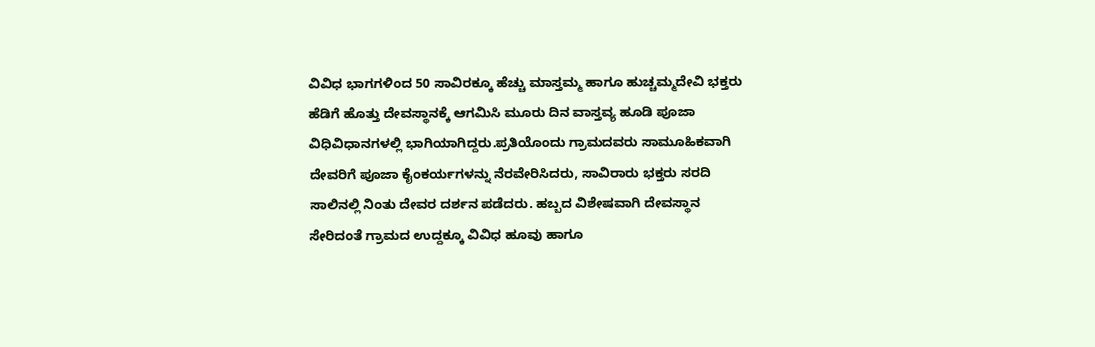ವಿವಿಧ ಭಾಗಗಳಿಂದ 50 ಸಾವಿರಕ್ಕೂ ಹೆಚ್ಚು ಮಾಸ್ತಮ್ಮ ಹಾಗೂ ಹುಚ್ಚಮ್ಮದೇವಿ ಭಕ್ತರು ಹೆಡಿಗೆ ಹೊತ್ತು ದೇವಸ್ಥಾನಕ್ಕೆ ಆಗಮಿಸಿ ಮೂರು ದಿನ ವಾಸ್ತವ್ಯ ಹೂಡಿ ಪೂಜಾ ವಿಧಿವಿಧಾನಗಳಲ್ಲಿ ಭಾಗಿಯಾಗಿದ್ದರು.ಪ್ರತಿಯೊಂದು ಗ್ರಾಮದವರು ಸಾಮೂಹಿಕವಾಗಿ ದೇವರಿಗೆ ಪೂಜಾ ಕೈಂಕರ್ಯಗಳನ್ನು ನೆರವೇರಿಸಿದರು, ಸಾವಿರಾರು ಭಕ್ತರು ಸರದಿ ಸಾಲಿನಲ್ಲಿ ನಿಂತು ದೇವರ ದರ್ಶನ ಪಡೆದರು. ಹಬ್ಬದ ವಿಶೇಷವಾಗಿ ದೇವಸ್ಥಾನ ಸೇರಿದಂತೆ ಗ್ರಾಮದ ಉದ್ದಕ್ಕೂ ವಿವಿಧ ಹೂವು ಹಾಗೂ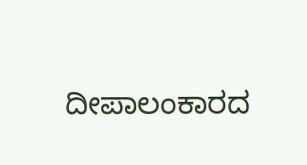ದೀಪಾಲಂಕಾರದ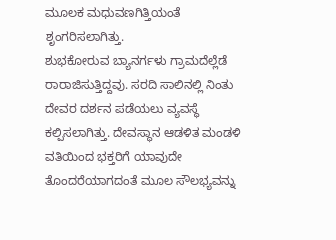ಮೂಲಕ ಮಧುವಣಗಿತ್ತಿಯಂತೆ ಶೃಂಗರಿಸಲಾಗಿತ್ತು.
ಶುಭಕೋರುವ ಬ್ಯಾನರ್ಗಳು ಗ್ರಾಮದೆಲ್ಲೆಡೆ ರಾರಾಜಿಸುತ್ತಿದ್ದವು. ಸರದಿ ಸಾಲಿನಲ್ಲಿ ನಿಂತು ದೇವರ ದರ್ಶನ ಪಡೆಯಲು ವ್ಯವಸ್ಥೆ ಕಲ್ಪಿಸಲಾಗಿತ್ತು. ದೇವಸ್ಥಾನ ಆಡಳಿತ ಮಂಡಳಿ ವತಿಯಿಂದ ಭಕ್ತರಿಗೆ ಯಾವುದೇ ತೊಂದರೆಯಾಗದಂತೆ ಮೂಲ ಸೌಲಭ್ಯವನ್ನು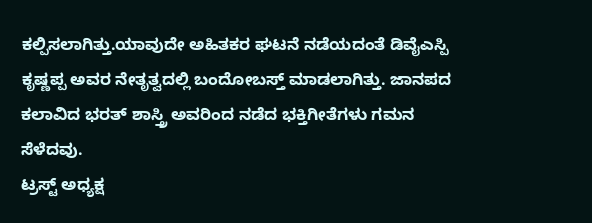ಕಲ್ಪಿಸಲಾಗಿತ್ತು.ಯಾವುದೇ ಅಹಿತಕರ ಘಟನೆ ನಡೆಯದಂತೆ ಡಿವೈಎಸ್ಪಿ ಕೃಷ್ಣಪ್ಪ ಅವರ ನೇತೃತ್ವದಲ್ಲಿ ಬಂದೋಬಸ್ತ್ ಮಾಡಲಾಗಿತ್ತು. ಜಾನಪದ ಕಲಾವಿದ ಭರತ್ ಶಾಸ್ತ್ರಿ ಅವರಿಂದ ನಡೆದ ಭಕ್ತಿಗೀತೆಗಳು ಗಮನ ಸೆಳೆದವು.
ಟ್ರಸ್ಟ್ ಅಧ್ಯಕ್ಷ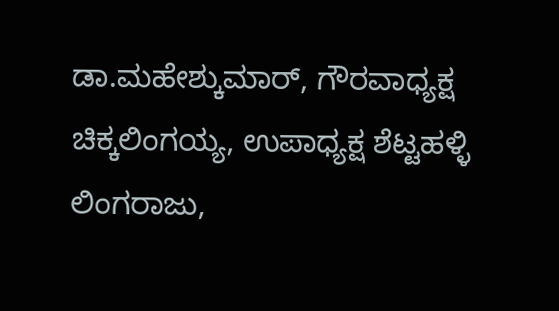ಡಾ.ಮಹೇಶ್ಕುಮಾರ್, ಗೌರವಾಧ್ಯಕ್ಷ ಚಿಕ್ಕಲಿಂಗಯ್ಯ, ಉಪಾಧ್ಯಕ್ಷ ಶೆಟ್ಟಹಳ್ಳಿ ಲಿಂಗರಾಜು,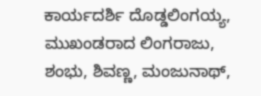ಕಾರ್ಯದರ್ಶಿ ದೊಡ್ಡಲಿಂಗಯ್ಯ, ಮುಖಂಡರಾದ ಲಿಂಗರಾಜು, ಶಂಭು, ಶಿವಣ್ಣ, ಮಂಜುನಾಥ್,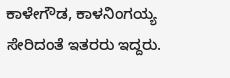ಕಾಳೇಗೌಡ, ಕಾಳನಿಂಗಯ್ಯ ಸೇರಿದಂತೆ ಇತರರು ಇದ್ದರು.